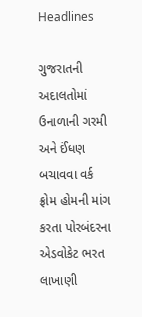Headlines

ગુજરાતની અદાલતોમાં ઉનાળાની ગરમી અને ઈંધણ બચાવવા વર્ક ફ્રોમ હોમની માંગ કરતા પોરબંદરના એડવોકેટ ભરત લાખાણી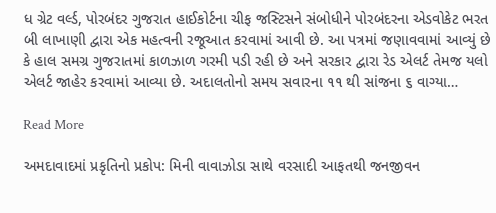ધ ગ્રેટ વર્લ્ડ, પોરબંદર ગુજરાત હાઈકોર્ટના ચીફ જસ્ટિસને સંબોધીને પોરબંદરના એડવોકેટ ભરત બી લાખાણી દ્વારા એક મહત્વની રજૂઆત કરવામાં આવી છે. આ પત્રમાં જણાવવામાં આવ્યું છે કે હાલ સમગ્ર ગુજરાતમાં કાળઝાળ ગરમી પડી રહી છે અને સરકાર દ્વારા રેડ એલર્ટ તેમજ યલો એલર્ટ જાહેર કરવામાં આવ્યા છે. અદાલતોનો સમય સવારના ૧૧ થી સાંજના ૬ વાગ્યા…

Read More

અમદાવાદમાં પ્રકૃતિનો પ્રકોપ: મિની વાવાઝોડા સાથે વરસાદી આફતથી જનજીવન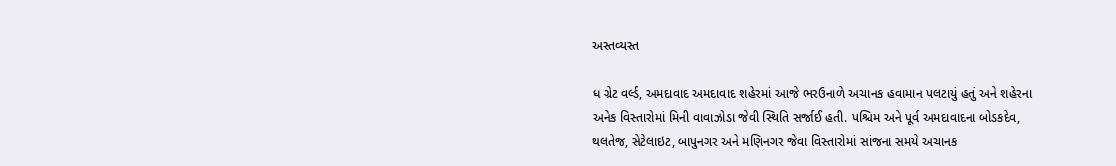અસ્તવ્યસ્ત

ધ ગ્રેટ વર્લ્ડ, અમદાવાદ અમદાવાદ શહેરમાં આજે ભરઉનાળે અચાનક હવામાન પલટાયું હતું અને શહેરના અનેક વિસ્તારોમાં મિની વાવાઝોડા જેવી સ્થિતિ સર્જાઈ હતી. પશ્ચિમ અને પૂર્વ અમદાવાદના બોડકદેવ, થલતેજ, સેટેલાઇટ, બાપુનગર અને મણિનગર જેવા વિસ્તારોમાં સાંજના સમયે અચાનક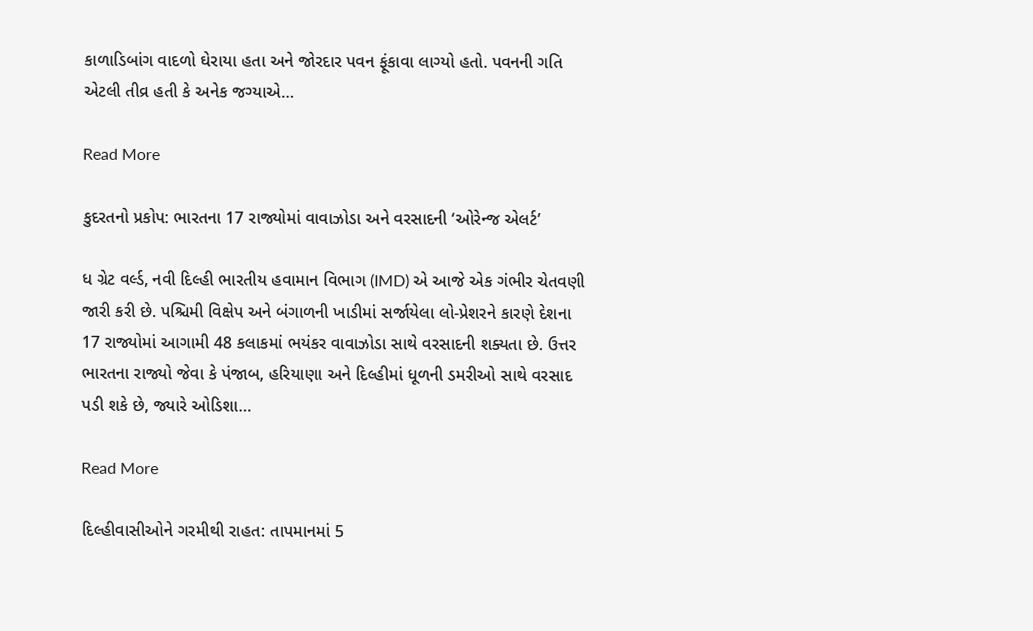કાળાડિબાંગ વાદળો ઘેરાયા હતા અને જોરદાર પવન ફૂંકાવા લાગ્યો હતો. પવનની ગતિ એટલી તીવ્ર હતી કે અનેક જગ્યાએ…

Read More

કુદરતનો પ્રકોપ: ભારતના 17 રાજ્યોમાં વાવાઝોડા અને વરસાદની ‘ઓરેન્જ એલર્ટ’

ધ ગ્રેટ વર્લ્ડ, નવી દિલ્હી ભારતીય હવામાન વિભાગ (IMD) એ આજે એક ગંભીર ચેતવણી જારી કરી છે. પશ્ચિમી વિક્ષેપ અને બંગાળની ખાડીમાં સર્જાયેલા લો-પ્રેશરને કારણે દેશના 17 રાજ્યોમાં આગામી 48 કલાકમાં ભયંકર વાવાઝોડા સાથે વરસાદની શક્યતા છે. ઉત્તર ભારતના રાજ્યો જેવા કે પંજાબ, હરિયાણા અને દિલ્હીમાં ધૂળની ડમરીઓ સાથે વરસાદ પડી શકે છે, જ્યારે ઓડિશા…

Read More

દિલ્હીવાસીઓને ગરમીથી રાહત: તાપમાનમાં 5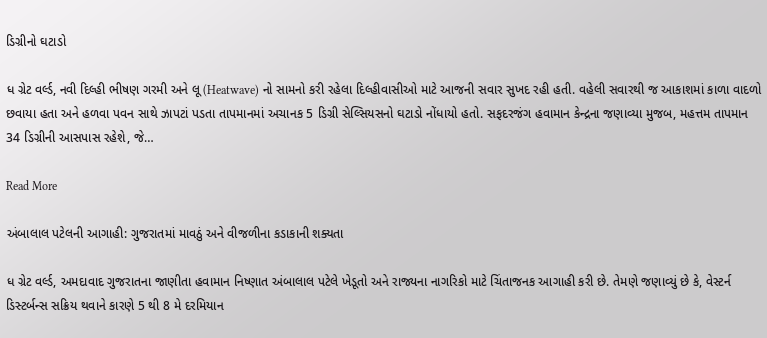ડિગ્રીનો ઘટાડો

ધ ગ્રેટ વર્લ્ડ, નવી દિલ્હી ભીષણ ગરમી અને લૂ (Heatwave) નો સામનો કરી રહેલા દિલ્હીવાસીઓ માટે આજની સવાર સુખદ રહી હતી. વહેલી સવારથી જ આકાશમાં કાળા વાદળો છવાયા હતા અને હળવા પવન સાથે ઝાપટાં પડતા તાપમાનમાં અચાનક 5 ડિગ્રી સેલ્સિયસનો ઘટાડો નોંધાયો હતો. સફદરજંગ હવામાન કેન્દ્રના જણાવ્યા મુજબ, મહત્તમ તાપમાન 34 ડિગ્રીની આસપાસ રહેશે, જે…

Read More

અંબાલાલ પટેલની આગાહી: ગુજરાતમાં માવઠું અને વીજળીના કડાકાની શક્યતા

ધ ગ્રેટ વર્લ્ડ, અમદાવાદ ગુજરાતના જાણીતા હવામાન નિષ્ણાત અંબાલાલ પટેલે ખેડૂતો અને રાજ્યના નાગરિકો માટે ચિંતાજનક આગાહી કરી છે. તેમણે જણાવ્યું છે કે, વેસ્ટર્ન ડિસ્ટર્બન્સ સક્રિય થવાને કારણે 5 થી 8 મે દરમિયાન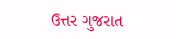ઉત્તર ગુજરાત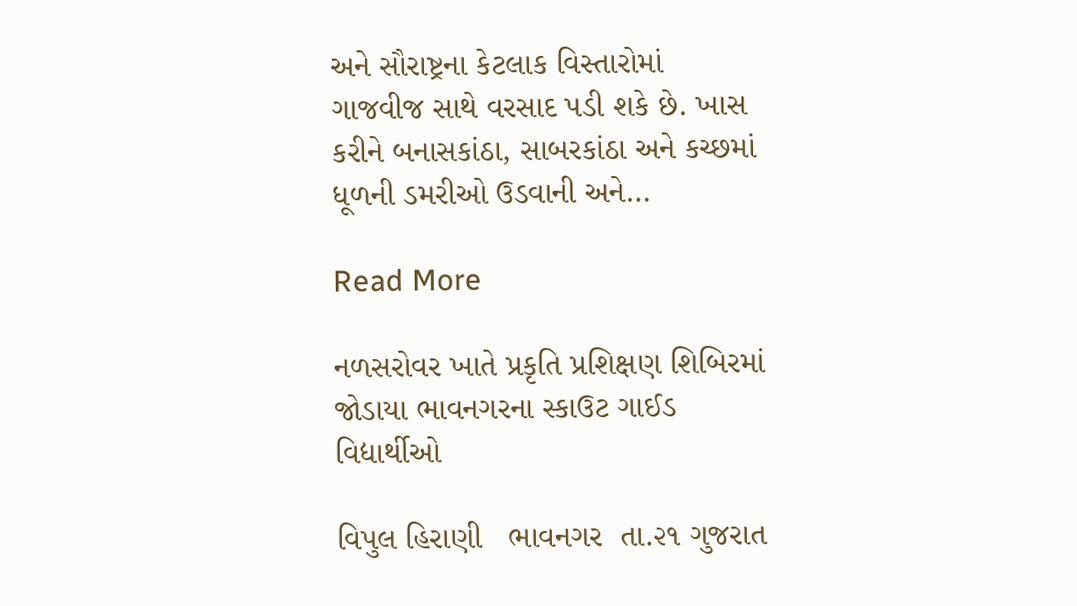અને સૌરાષ્ટ્રના કેટલાક વિસ્તારોમાં ગાજવીજ સાથે વરસાદ પડી શકે છે. ખાસ કરીને બનાસકાંઠા, સાબરકાંઠા અને કચ્છમાં ધૂળની ડમરીઓ ઉડવાની અને…

Read More

નળસરોવર ખાતે પ્રકૃતિ પ્રશિક્ષણ શિબિરમાં જોડાયા ભાવનગરના સ્કાઉટ ગાઈડ વિદ્યાર્થીઓ

વિપુલ હિરાણી   ભાવનગર  તા.૨૧ ગુજરાત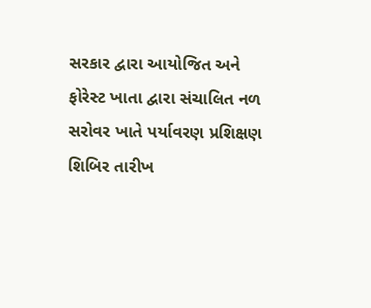સરકાર દ્વારા આયોજિત અને ફોરેસ્ટ ખાતા દ્વારા સંચાલિત નળ સરોવર ખાતે પર્યાવરણ પ્રશિક્ષણ શિબિર તારીખ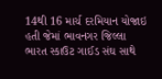14થી 16 માર્ચ દરમિયાન યોજાઇ હતી જેમાં ભાવનગર જિલ્લા ભારત સ્કાઉટ ગાઈડ સંઘ સાથે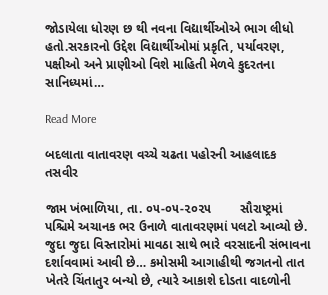જોડાયેલા ધોરણ છ થી નવના વિદ્યાર્થીઓએ ભાગ લીધો હતો.સરકારનો ઉદ્દેશ વિદ્યાર્થીઓમાં પ્રકૃતિ, પર્યાવરણ, પક્ષીઓ અને પ્રાણીઓ વિશે માહિતી મેળવે કુદરતના સાનિધ્યમાં…

Read More

બદલાતા વાતાવરણ વચ્ચે ચઢતા પહોરની આહલાદક તસવીર

જામ ખંભાળિયા, તા. ૦૫-૦૫-૨૦૨૫        સૌરાષ્ટ્રમાં પશ્ચિમે અચાનક ભર ઉનાળે વાતાવરણમાં પલટો આવ્યો છે. જુદા જુદા વિસ્તારોમાં માવઠા સાથે ભારે વરસાદની સંભાવના દર્શાવવામાં આવી છે… કમોસમી આગાહીથી જગતનો તાત ખેતરે ચિંતાતુર બન્યો છે, ત્યારે આકાશે દોડતા વાદળોની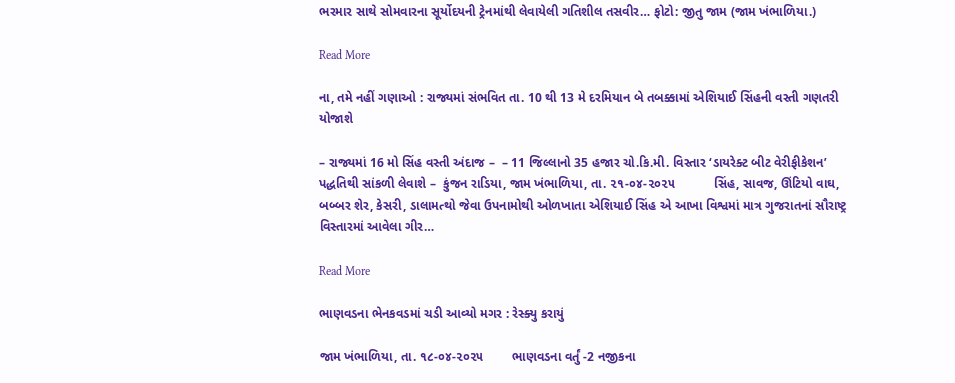ભરમાર સાથે સોમવારના સૂર્યોદયની ટ્રેનમાંથી લેવાયેલી ગતિશીલ તસવીર… ફોટો: જીતુ જામ (જામ ખંભાળિયા.)

Read More

ના, તમે નહીં ગણાઓ : રાજ્યમાં સંભવિત તા. 10 થી 13 મે દરમિયાન બે તબક્કામાં એશિયાઈ સિંહની વસ્તી ગણતરી યોજાશે

– રાજ્યમાં 16 મો સિંહ વસ્તી અંદાજ –  – 11 જિલ્લાનો 35 હજાર ચો.કિ.મી. વિસ્તાર ‘ડાયરેક્ટ બીટ વેરીફીકેશન’ પદ્ધતિથી સાંકળી લેવાશે –  કુંજન રાડિયા, જામ ખંભાળિયા, તા. ૨૧-૦૪-૨૦૨૫           સિંહ, સાવજ, ઊંટિયો વાઘ, બબ્બર શેર, કેસરી, ડાલામત્થો જેવા ઉપનામોથી ઓળખાતા એશિયાઈ સિંહ એ આખા વિશ્વમાં માત્ર ગુજરાતનાં સૌરાષ્ટ્ર વિસ્તારમાં આવેલા ગીર…

Read More

ભાણવડના ભેનકવડમાં ચડી આવ્યો મગર : રેસ્ક્યુ કરાયું

જામ ખંભાળિયા, તા. ૧૮-૦૪-૨૦૨૫        ભાણવડના વર્તું -2 નજીકના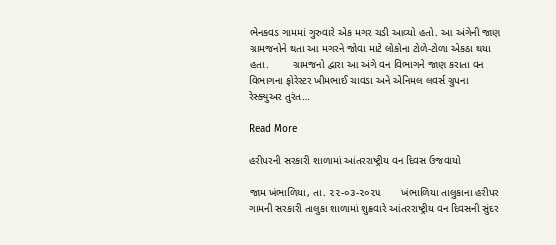ભેનકવડ ગામમાં ગુરુવારે એક મગર ચડી આવ્યો હતો. આ અંગેની જાણ ગ્રામજનોને થતા આ મગરને જોવા માટે લોકોના ટોળે-ટોળા એકઠા થયા હતા.        ગ્રામજનો દ્વારા આ અંગે વન વિભાગને જાણ કરાતા વન વિભાગના ફોરેસ્ટર ખીમભાઈ ચાવડા અને એનિમલ લવર્સ ગ્રુપના રેસ્ક્યુઅર તુરંત…

Read More

હરીપરની સરકારી શાળામાં આંતરરાષ્ટ્રીય વન દિવસ ઉજવાયો

જામ ખંભાળિયા, તા. ૨૨-૦૩-૨૦૨૫       ખંભાળિયા તાલુકાના હરીપર ગામની સરકારી તાલુકા શાળામાં શુક્રવારે આંતરરાષ્ટ્રીય વન દિવસની સુંદર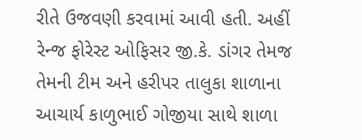રીતે ઉજવણી કરવામાં આવી હતી. અહીં રેન્જ ફોરેસ્ટ ઓફિસર જી.કે. ડાંગર તેમજ તેમની ટીમ અને હરીપર તાલુકા શાળાના આચાર્ય કાળુભાઈ ગોજીયા સાથે શાળા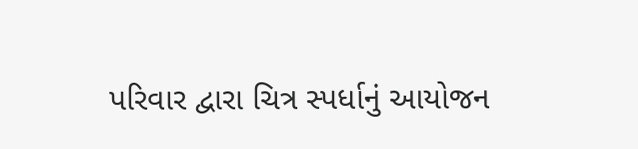પરિવાર દ્વારા ચિત્ર સ્પર્ધાનું આયોજન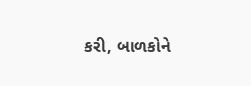કરી, બાળકોને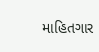માહિતગાર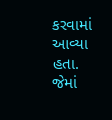કરવામાં આવ્યા હતા. જેમાં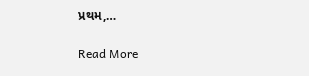પ્રથમ,…

Read More